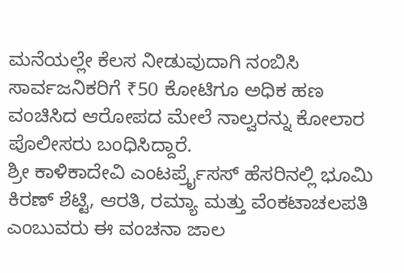ಮನೆಯಲ್ಲೇ ಕೆಲಸ ನೀಡುವುದಾಗಿ ನಂಬಿಸಿ ಸಾರ್ವಜನಿಕರಿಗೆ ₹50 ಕೋಟಿಗೂ ಅಧಿಕ ಹಣ ವಂಚಿಸಿದ ಆರೋಪದ ಮೇಲೆ ನಾಲ್ವರನ್ನು ಕೋಲಾರ ಪೊಲೀಸರು ಬಂಧಿಸಿದ್ದಾರೆ.
ಶ್ರೀ ಕಾಳಿಕಾದೇವಿ ಎಂಟರ್ಪ್ರೈಸಸ್ ಹೆಸರಿನಲ್ಲಿ ಭೂಮಿ ಕಿರಣ್ ಶೆಟ್ಟಿ, ಆರತಿ, ರಮ್ಯಾ ಮತ್ತು ವೆಂಕಟಾಚಲಪತಿ ಎಂಬುವರು ಈ ವಂಚನಾ ಜಾಲ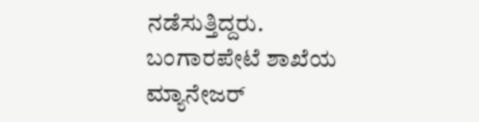ನಡೆಸುತ್ತಿದ್ದರು.
ಬಂಗಾರಪೇಟೆ ಶಾಖೆಯ ಮ್ಯಾನೇಜರ್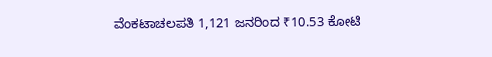ವೆಂಕಟಾಚಲಪತಿ 1,121 ಜನರಿಂದ ₹10.53 ಕೋಟಿ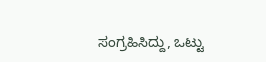ಸಂಗ್ರಹಿಸಿದ್ದು, ಒಟ್ಟು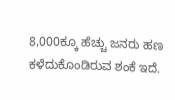8,000ಕ್ಕೂ ಹೆಚ್ಚು ಜನರು ಹಣ ಕಳೆದುಕೊಂಡಿರುವ ಶಂಕೆ ಇದೆ.